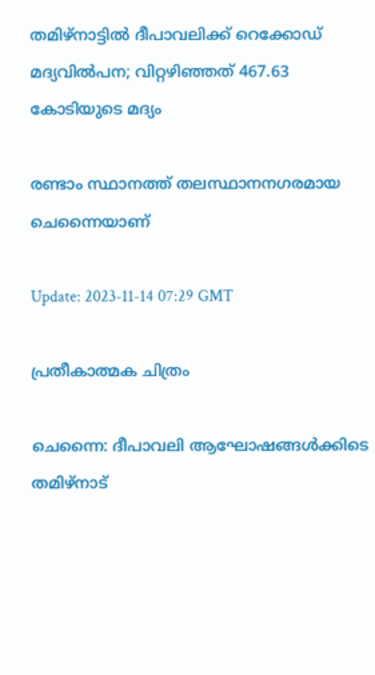തമിഴ്നാട്ടില്‍ ദീപാവലിക്ക് റെക്കോഡ് മദ്യവില്‍പന; വിറ്റഴിഞ്ഞത് 467.63 കോടിയുടെ മദ്യം

രണ്ടാം സ്ഥാനത്ത് തലസ്ഥാനനഗരമായ ചെന്നൈയാണ്

Update: 2023-11-14 07:29 GMT

പ്രതീകാത്മക ചിത്രം

ചെന്നൈ: ദീപാവലി ആഘോഷങ്ങള്‍ക്കിടെ തമിഴ്നാട്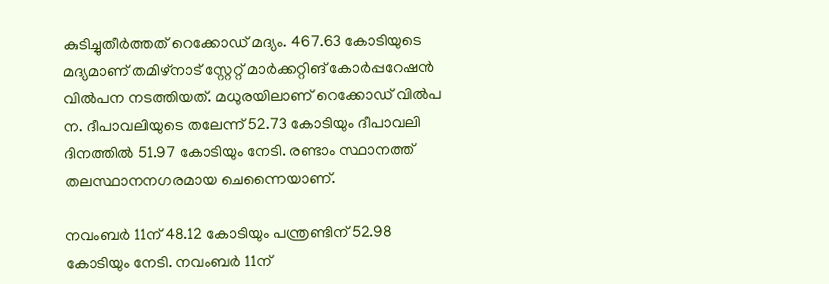കുടിച്ചുതീര്‍ത്തത് റെക്കോഡ് മദ്യം. 467.63 കോടിയുടെ മദ്യമാണ് തമിഴ്‌നാട് സ്റ്റേറ്റ് മാര്‍ക്കറ്റിങ് കോര്‍പ്പറേഷന്‍ വില്‍പന നടത്തിയത്. മധുരയിലാണ് റെക്കോഡ് വില്‍പ ന. ദീപാവലിയുടെ തലേന്ന് 52.73 കോടിയും ദീപാവലി ദിനത്തില്‍ 51.97 കോടിയും നേടി. രണ്ടാം സ്ഥാനത്ത് തലസ്ഥാനനഗരമായ ചെന്നൈയാണ്.

നവംബര്‍ 11ന് 48.12 കോടിയും പന്ത്രണ്ടിന് 52.98 കോടിയും നേടി. നവംബര്‍ 11ന്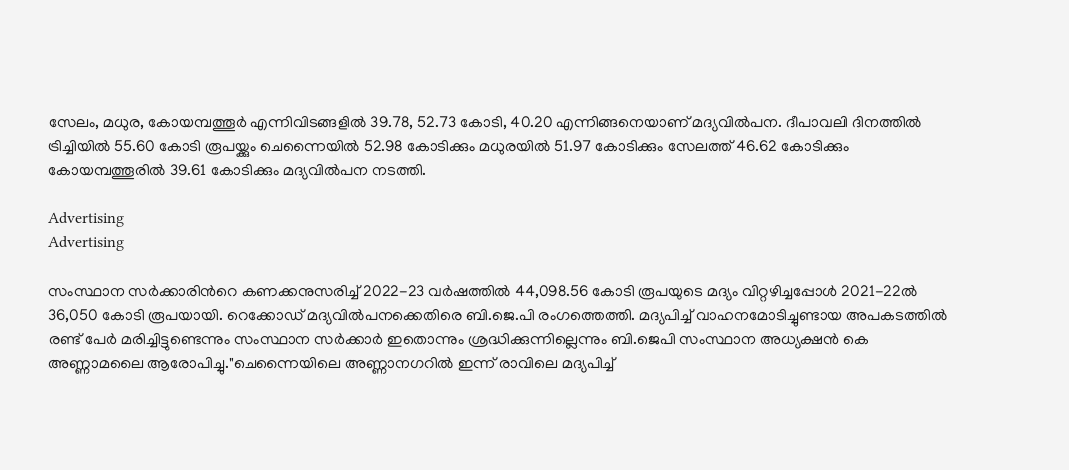സേലം, മധുര, കോയമ്പത്തൂര്‍ എന്നിവിടങ്ങളില്‍ 39.78, 52.73 കോടി, 40.20 എന്നിങ്ങനെയാണ് മദ്യവില്‍പന. ദീപാവലി ദിനത്തില്‍ ട്രിച്ചിയില്‍ 55.60 കോടി രൂപയ്ക്കും ചെന്നൈയില്‍ 52.98 കോടിക്കും മധുരയില്‍ 51.97 കോടിക്കും സേലത്ത് 46.62 കോടിക്കും കോയമ്പത്തൂരില്‍ 39.61 കോടിക്കും മദ്യവില്‍പന നടത്തി.

Advertising
Advertising

സംസ്ഥാന സർക്കാരിന്‍റെ കണക്കനുസരിച്ച് 2022-23 വർഷത്തിൽ 44,098.56 കോടി രൂപയുടെ മദ്യം വിറ്റഴിച്ചപ്പോൾ 2021-22ൽ 36,050 കോടി രൂപയായി. റെക്കോഡ് മദ്യവില്‍പനക്കെതിരെ ബി.ജെ.പി രംഗത്തെത്തി. മദ്യപിച്ച് വാഹനമോടിച്ചുണ്ടായ അപകടത്തിൽ രണ്ട് പേർ മരിച്ചിട്ടുണ്ടെന്നും സംസ്ഥാന സർക്കാർ ഇതൊന്നും ശ്രദ്ധിക്കുന്നില്ലെന്നും ബി.ജെപി സംസ്ഥാന അധ്യക്ഷൻ കെ അണ്ണാമലൈ ആരോപിച്ചു."ചെന്നൈയിലെ അണ്ണാനഗറിൽ ഇന്ന് രാവിലെ മദ്യപിച്ച്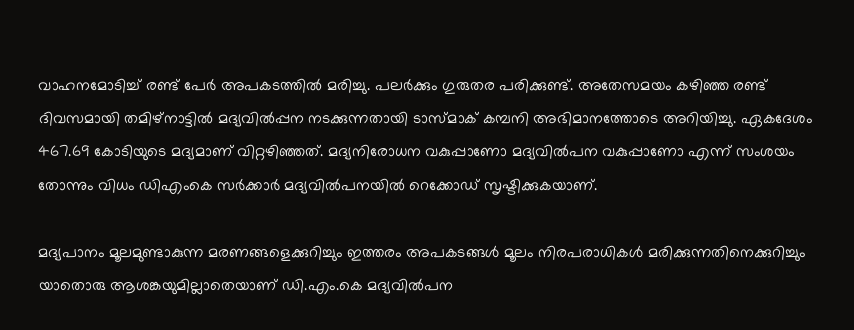വാഹനമോടിച്ച് രണ്ട് പേർ അപകടത്തിൽ മരിച്ചു. പലർക്കും ഗുരുതര പരിക്കുണ്ട്. അതേസമയം കഴിഞ്ഞ രണ്ട് ദിവസമായി തമിഴ്നാട്ടിൽ മദ്യവിൽപ്പന നടക്കുന്നതായി ടാസ്മാക് കമ്പനി അഭിമാനത്തോടെ അറിയിച്ചു. ഏകദേശം 467.69 കോടിയുടെ മദ്യമാണ് വിറ്റഴിഞ്ഞത്. മദ്യനിരോധന വകുപ്പാണോ മദ്യവിൽപന വകുപ്പാണോ എന്ന് സംശയം തോന്നും വിധം ഡിഎംകെ സർക്കാർ മദ്യവിൽപനയിൽ റെക്കോഡ് സൃഷ്ടിക്കുകയാണ്.

മദ്യപാനം മൂലമുണ്ടാകുന്ന മരണങ്ങളെക്കുറിച്ചും ഇത്തരം അപകടങ്ങൾ മൂലം നിരപരാധികൾ മരിക്കുന്നതിനെക്കുറിച്ചും യാതൊരു ആശങ്കയുമില്ലാതെയാണ് ഡി.എം.കെ മദ്യവിൽപന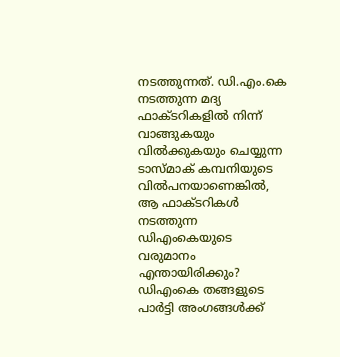നടത്തുന്നത്. ഡി.എം.കെ നടത്തുന്ന മദ്യ ഫാക്ടറികളിൽ നിന്ന് വാങ്ങുകയും വിൽക്കുകയും ചെയ്യുന്ന ടാസ്മാക് കമ്പനിയുടെ വിൽപനയാണെങ്കിൽ, ആ ഫാക്ടറികൾ നടത്തുന്ന ഡിഎംകെയുടെ വരുമാനം എന്തായിരിക്കും? ഡിഎംകെ തങ്ങളുടെ പാർട്ടി അംഗങ്ങൾക്ക്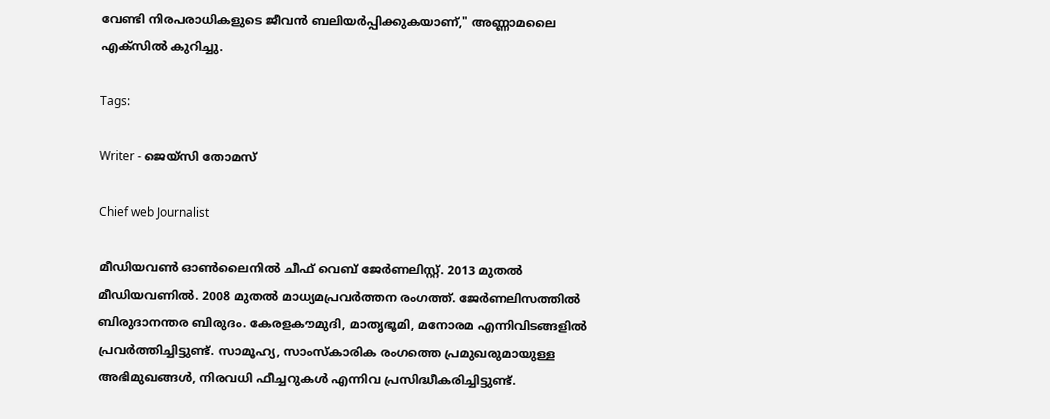വേണ്ടി നിരപരാധികളുടെ ജീവൻ ബലിയർപ്പിക്കുകയാണ്," അണ്ണാമലൈ എക്സില്‍ കുറിച്ചു.

Tags:

Writer - ജെയ്സി തോമസ്

Chief web Journalist

മീഡിയവൺ ഓൺലൈനിൽ ചീഫ് വെബ് ജേർണലിസ്റ്റ്. 2013 മുതൽ മീഡിയവണിൽ. 2008 മുതൽ മാധ്യമപ്രവർത്തന രംഗത്ത്. ജേർണലിസത്തിൽ ബിരുദാനന്തര ബിരുദം. കേരളകൗമുദി, മാതൃഭൂമി, മനോരമ എന്നിവിടങ്ങളിൽ പ്രവർത്തിച്ചിട്ടുണ്ട്. സാമൂഹ്യ, സാംസ്‌കാരിക രംഗത്തെ പ്രമുഖരുമായുള്ള അഭിമുഖങ്ങൾ, നിരവധി ഫീച്ചറുകൾ എന്നിവ പ്രസിദ്ധീകരിച്ചിട്ടുണ്ട്.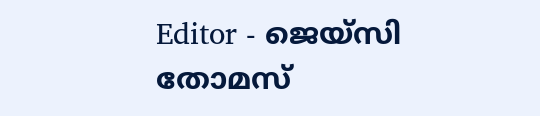Editor - ജെയ്സി തോമസ്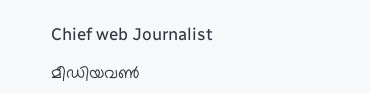Chief web Journalist

മീഡിയവൺ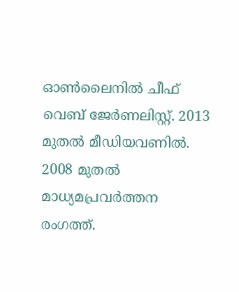ഓൺലൈനിൽ ചീഫ് വെബ് ജേർണലിസ്റ്റ്. 2013 മുതൽ മീഡിയവണിൽ. 2008 മുതൽ മാധ്യമപ്രവർത്തന രംഗത്ത്.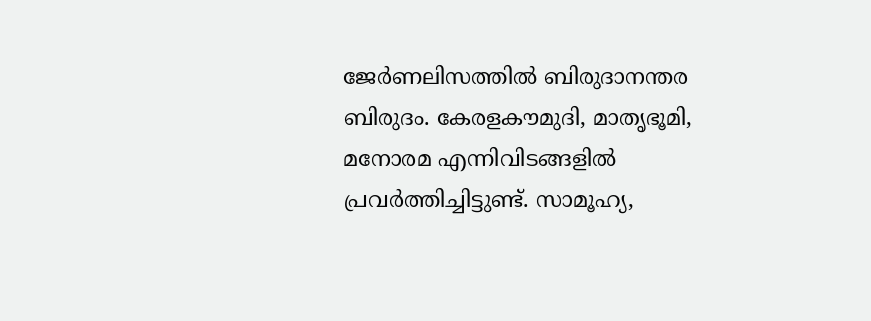ജേർണലിസത്തിൽ ബിരുദാനന്തര ബിരുദം. കേരളകൗമുദി, മാതൃഭൂമി, മനോരമ എന്നിവിടങ്ങളിൽ പ്രവർത്തിച്ചിട്ടുണ്ട്. സാമൂഹ്യ,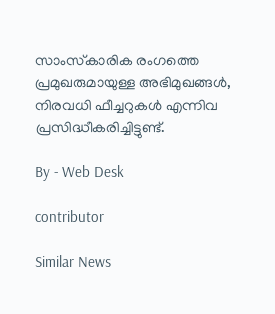സാംസ്‌കാരിക രംഗത്തെ പ്രമുഖരുമായുള്ള അഭിമുഖങ്ങൾ, നിരവധി ഫീച്ചറുകൾ എന്നിവ പ്രസിദ്ധീകരിച്ചിട്ടുണ്ട്.

By - Web Desk

contributor

Similar News